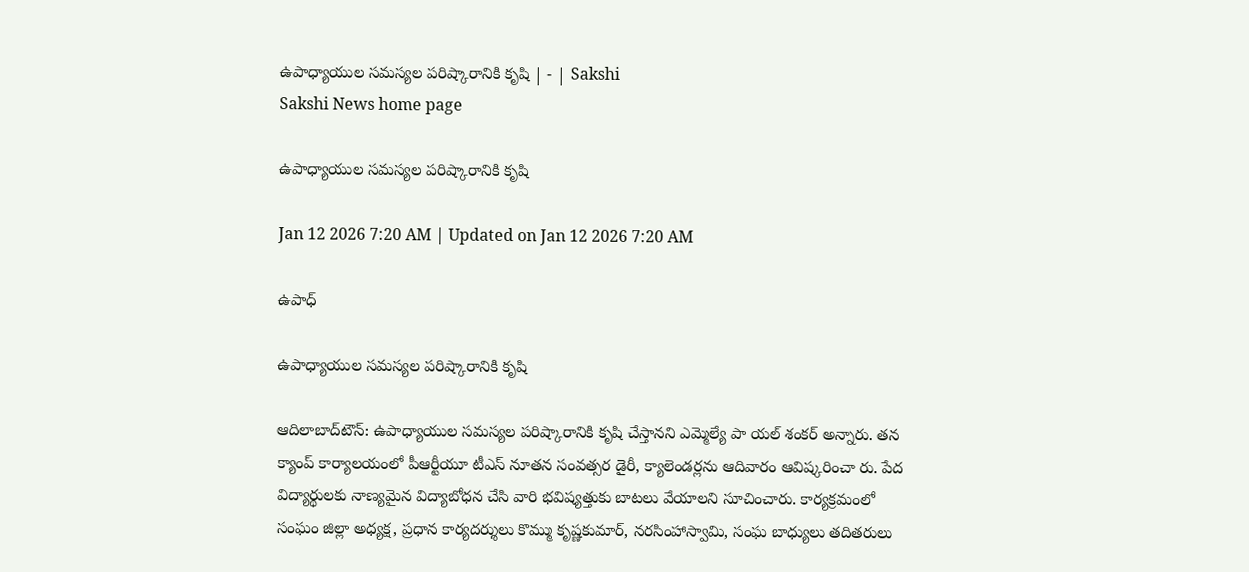ఉపాధ్యాయుల సమస్యల పరిష్కారానికి కృషి | - | Sakshi
Sakshi News home page

ఉపాధ్యాయుల సమస్యల పరిష్కారానికి కృషి

Jan 12 2026 7:20 AM | Updated on Jan 12 2026 7:20 AM

ఉపాధ్

ఉపాధ్యాయుల సమస్యల పరిష్కారానికి కృషి

ఆదిలాబాద్‌టౌన్‌: ఉపాధ్యాయుల సమస్యల పరిష్కారానికి కృషి చేస్తానని ఎమ్మెల్యే పా యల్‌ శంకర్‌ అన్నారు. తన క్యాంప్‌ కార్యాలయంలో పీఆర్టీయూ టీఎస్‌ నూతన సంవత్సర డైరీ, క్యాలెండర్లను ఆదివారం ఆవిష్కరించా రు. పేద విద్యార్థులకు నాణ్యమైన విద్యాబోధన చేసి వారి భవిష్యత్తుకు బాటలు వేయాలని సూచించారు. కార్యక్రమంలో సంఘం జిల్లా అధ్యక్ష, ప్రధాన కార్యదర్శులు కొమ్ము కృష్ణకుమార్‌, నరసింహాస్వామి, సంఘ బాధ్యులు తదితరులు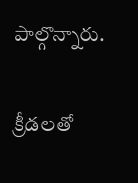పాల్గొన్నారు.

క్రీడలతో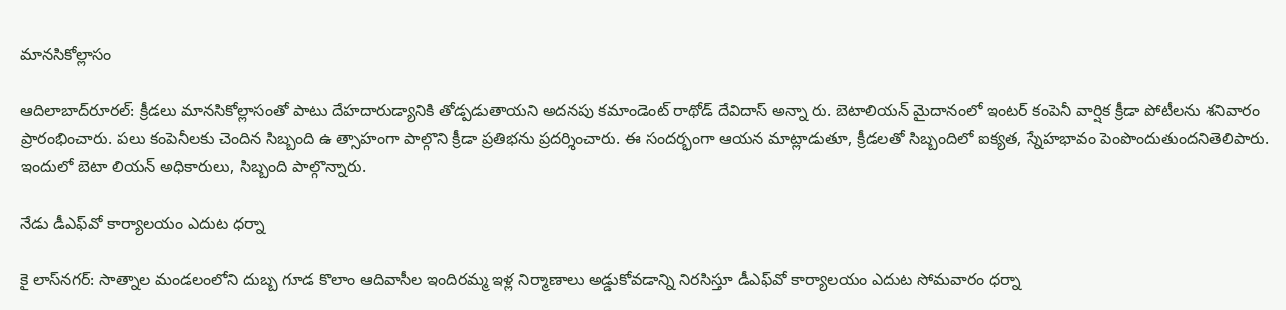మానసికోల్లాసం

ఆదిలాబాద్‌రూరల్‌: క్రీడలు మానసికోల్లాసంతో పాటు దేహదారుడ్యానికి తోడ్పడుతాయని అదనపు కమాండెంట్‌ రాథోడ్‌ దేవిదాస్‌ అన్నా రు. బెటాలియన్‌ మైదానంలో ఇంటర్‌ కంపెనీ వార్షిక క్రీడా పోటీలను శనివారం ప్రారంభించారు. పలు కంపెనీలకు చెందిన సిబ్బంది ఉ త్సాహంగా పాల్గొని క్రీడా ప్రతిభను ప్రదర్శించారు. ఈ సందర్భంగా ఆయన మాట్లాడుతూ, క్రీడలతో సిబ్బందిలో ఐక్యత, స్నేహభావం పెంపొందుతుందనితెలిపారు. ఇందులో బెటా లియన్‌ అధికారులు, సిబ్బంది పాల్గొన్నారు.

నేడు డీఎఫ్‌వో కార్యాలయం ఎదుట ధర్నా

కై లాస్‌నగర్‌: సాత్నాల మండలంలోని దుబ్బ గూడ కొలాం ఆదివాసీల ఇందిరమ్మ ఇళ్ల నిర్మాణాలు అడ్డుకోవడాన్ని నిరసిస్తూ డీఎఫ్‌వో కార్యాలయం ఎదుట సోమవారం ధర్నా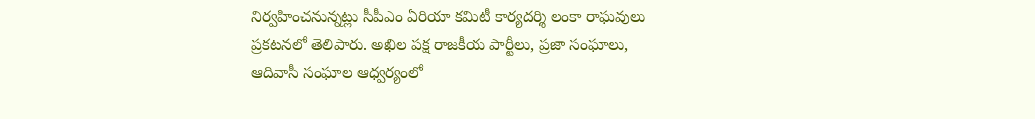నిర్వహించనున్నట్లు సీపీఎం ఏరియా కమిటీ కార్యదర్శి లంకా రాఘవులు ప్రకటనలో తెలిపారు. అఖిల పక్ష రాజకీయ పార్టీలు, ప్రజా సంఘాలు, ఆదివాసీ సంఘాల ఆధ్వర్యంలో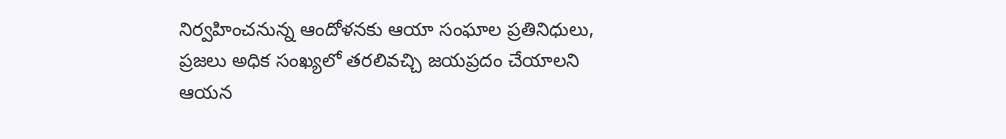నిర్వహించనున్న ఆందోళనకు ఆయా సంఘాల ప్రతినిధులు, ప్రజలు అధిక సంఖ్యలో తరలివచ్చి జయప్రదం చేయాలని ఆయన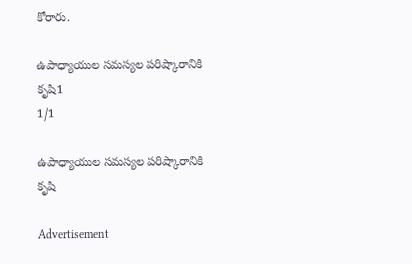కోరారు.

ఉపాధ్యాయుల సమస్యల పరిష్కారానికి కృషి1
1/1

ఉపాధ్యాయుల సమస్యల పరిష్కారానికి కృషి

Advertisement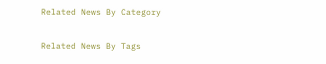Related News By Category

Related News By Tags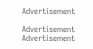Advertisement

Advertisement
Advertisement